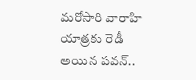మరోసారి వారాహి యాత్రకు రెడీ అయిన పవన్..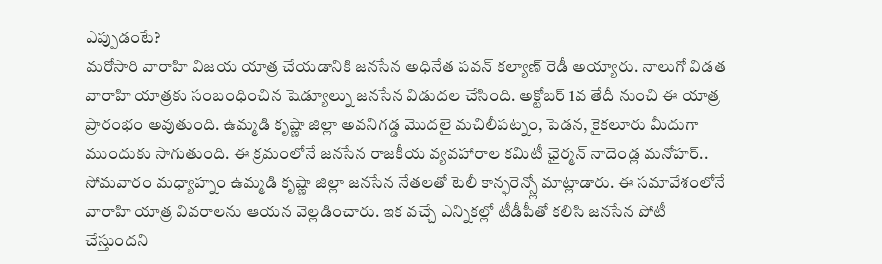ఎప్పుడంటే?
మరోసారి వారాహి విజయ యాత్ర చేయడానికి జనసేన అధినేత పవన్ కల్యాణ్ రెడీ అయ్యారు. నాలుగో విడత వారాహి యాత్రకు సంబంధించిన షెడ్యూల్ను జనసేన విడుదల చేసింది. అక్టోబర్ 1వ తేదీ నుంచి ఈ యాత్ర ప్రారంభం అవుతుంది. ఉమ్మడి కృష్ణా జిల్లా అవనిగడ్డ మొదలై మచిలీపట్నం, పెడన, కైకలూరు మీదుగా ముందుకు సాగుతుంది. ఈ క్రమంలోనే జనసేన రాజకీయ వ్యవహారాల కమిటీ ఛైర్మన్ నాదెండ్ల మనోహర్.. సోమవారం మధ్యాహ్నం ఉమ్మడి కృష్ణా జిల్లా జనసేన నేతలతో టెలీ కాన్ఫరెన్స్లో మాట్లాడారు. ఈ సమావేశంలోనే వారాహి యాత్ర వివరాలను ఆయన వెల్లడించారు. ఇక వచ్చే ఎన్నికల్లో టీడీపీతో కలిసి జనసేన పోటీ చేస్తుందని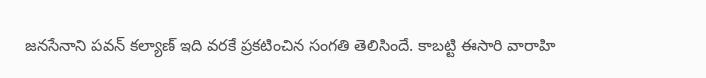జనసేనాని పవన్ కల్యాణ్ ఇది వరకే ప్రకటించిన సంగతి తెలిసిందే. కాబట్టి ఈసారి వారాహి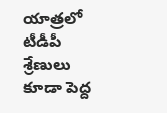యాత్రలో టీడీపీ శ్రేణులు కూడా పెద్ద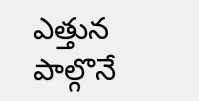ఎత్తున పాల్గొనే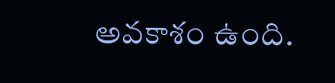అవకాశం ఉంది.